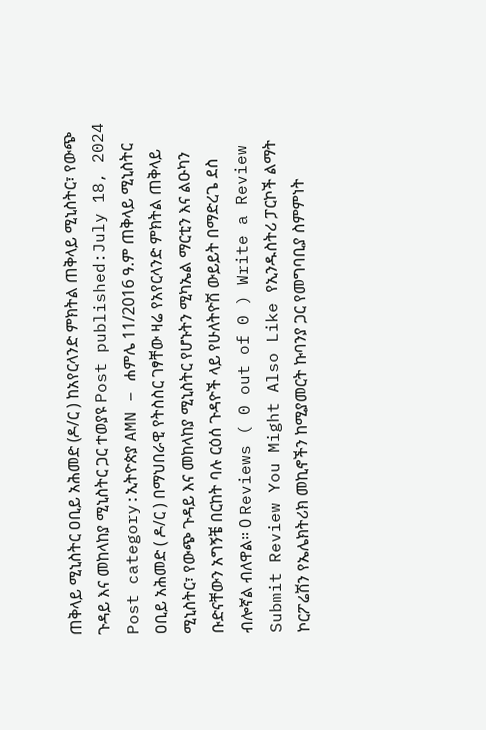ጠቅላይ ሚኒስትር ዐቢይ አሕመድ (ዶ/ር ) ከአየርላንድ ምክትል ጠቅላይ ሚኒስትር፣ የውጭ ጉዳይ እና መከላከያ ሚኒስትር ጋር ተወያዩ Post published:July 18, 2024 Post category:ኢትዮጵያ AMN – ሐምሌ 11/2016 ዓ.ም ጠቅላይ ሚኒስትር ዐቢይ አሕመድ ( ዶ/ር ) በማህበራዊ የትስስር ገፃቸው ዛሬ የአየርላንድ ምክትል ጠቅላይ ሚኒስትር፣ የውጭ ጉዳይ እና መከላከያ ሚኒስትር የሆኑትን ሚካኤል ማርቲን እና ልዑካን ቡድናቸውን አግኝቼ በርከት ባሉ ርዕሰ ጉዳዮች ላይ የሁለትዮሽ ውይይት በማድረጌ ደስ ብሎኛል ብለዋል። 0 Reviews ( 0 out of 0 ) Write a Review Submit Review You Might Also Like የኢንዱስትሪ ፓርኮች ልማት ኮርፖሬሽን የኤሌክትሪክ መኪኖችን ከሚያመርት ኩባንያ ጋር የመግባቢያ ስምምነት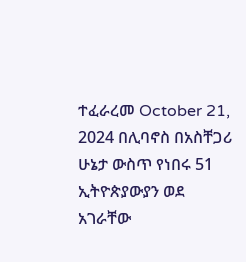ተፈራረመ October 21, 2024 በሊባኖስ በአስቸጋሪ ሁኔታ ውስጥ የነበሩ 51 ኢትዮጵያውያን ወደ አገራቸው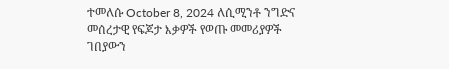ተመለሱ October 8, 2024 ለሲሚንቶ ንግድና መሰረታዊ የፍጆታ እቃዎች የወጡ መመሪያዎች ገበያውን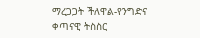ማረጋጋት ችለዋል-የንግድና ቀጣናዊ ትስስር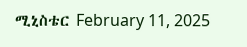ሚኒስቴር February 11, 2025